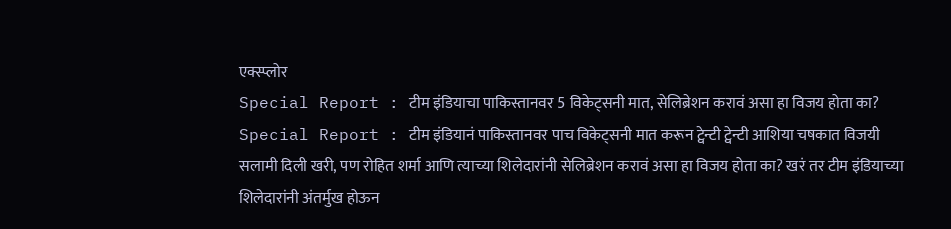एक्स्प्लोर
Special Report : टीम इंडियाचा पाकिस्तानवर 5 विकेट्सनी मात, सेलिब्रेशन करावं असा हा विजय होता का?
Special Report : टीम इंडियानं पाकिस्तानवर पाच विकेट्सनी मात करून ट्वेन्टी ट्वेन्टी आशिया चषकात विजयी सलामी दिली खरी, पण रोहित शर्मा आणि त्याच्या शिलेदारांनी सेलिब्रेशन करावं असा हा विजय होता का? खरं तर टीम इंडियाच्या शिलेदारांनी अंतर्मुख होऊन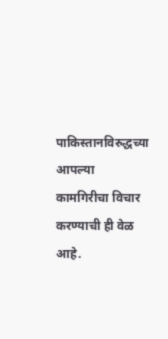पाकिस्तानविरुद्धच्या आपल्या कामगिरीचा विचार करण्याची ही वेळ आहे.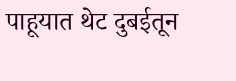पाहूयात थेट दुबईतून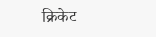क्रिकेट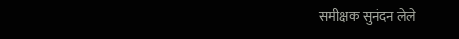समीक्षक सुनंदन लेले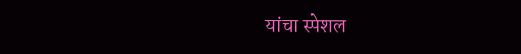यांचा स्पेशल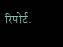रिपोर्ट.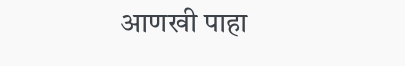आणखी पाहा